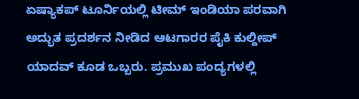ಏಷ್ಯಾಕಪ್ ಟೂರ್ನಿಯಲ್ಲಿ ಟೀಮ್ ಇಂಡಿಯಾ ಪರವಾಗಿ ಅದ್ಭುತ ಪ್ರದರ್ಶನ ನೀಡಿದ ಆಟಗಾರರ ಪೈಕಿ ಕುಲ್ದೀಪ್ ಯಾದವ್ ಕೂಡ ಒಬ್ಬರು. ಪ್ರಮುಖ ಪಂದ್ಯಗಳಲ್ಲಿ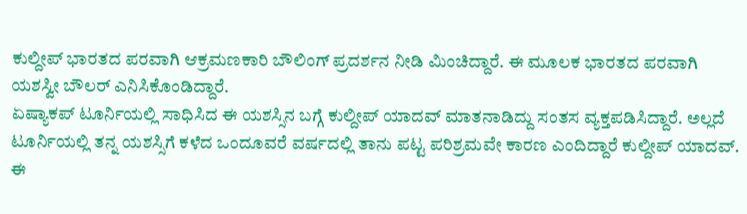ಕುಲ್ದೀಪ್ ಭಾರತದ ಪರವಾಗಿ ಆಕ್ರಮಣಕಾರಿ ಬೌಲಿಂಗ್ ಪ್ರದರ್ಶನ ನೀಡಿ ಮಿಂಚಿದ್ದಾರೆ. ಈ ಮೂಲಕ ಭಾರತದ ಪರವಾಗಿ ಯಶಸ್ವೀ ಬೌಲರ್ ಎನಿಸಿಕೊಂಡಿದ್ದಾರೆ.
ಏಷ್ಯಾಕಪ್ ಟೂರ್ನಿಯಲ್ಲಿ ಸಾಧಿಸಿದ ಈ ಯಶಸ್ಸಿನ ಬಗ್ಗೆ ಕುಲ್ದೀಪ್ ಯಾದವ್ ಮಾತನಾಡಿದ್ದು ಸಂತಸ ವ್ಯಕ್ತಪಡಿಸಿದ್ದಾರೆ. ಅಲ್ಲದೆ ಟೂರ್ನಿಯಲ್ಲಿ ತನ್ನ ಯಶಸ್ಸಿಗೆ ಕಳೆದ ಒಂದೂವರೆ ವರ್ಷದಲ್ಲಿ ತಾನು ಪಟ್ಟ ಪರಿಶ್ರಮವೇ ಕಾರಣ ಎಂದಿದ್ದಾರೆ ಕುಲ್ದೀಪ್ ಯಾದವ್. ಈ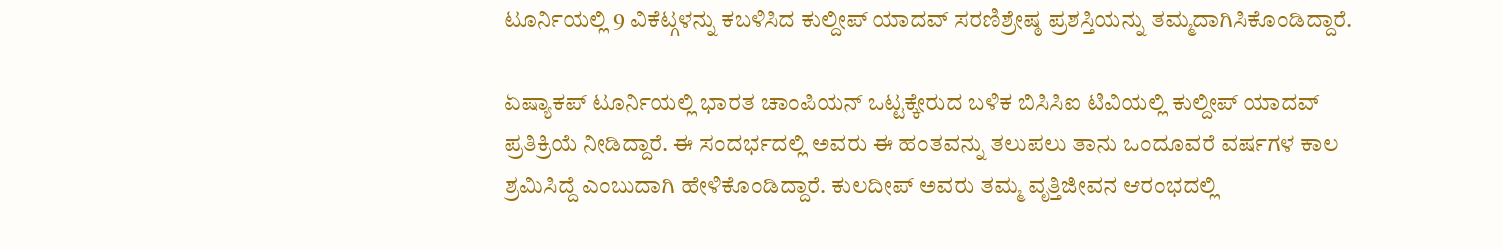ಟೂರ್ನಿಯಲ್ಲಿ 9 ವಿಕೆಟ್ಗಳನ್ನು ಕಬಳಿಸಿದ ಕುಲ್ದೀಪ್ ಯಾದವ್ ಸರಣಿಶ್ರೇಷ್ಠ ಪ್ರಶಸ್ತಿಯನ್ನು ತಮ್ಮದಾಗಿಸಿಕೊಂಡಿದ್ದಾರೆ.

ಏಷ್ಯಾಕಪ್ ಟೂರ್ನಿಯಲ್ಲಿ ಭಾರತ ಚಾಂಪಿಯನ್ ಒಟ್ಟಕ್ಕೇರುದ ಬಳಿಕ ಬಿಸಿಸಿಐ ಟಿವಿಯಲ್ಲಿ ಕುಲ್ದೀಪ್ ಯಾದವ್ ಪ್ರತಿಕ್ರಿಯೆ ನೀಡಿದ್ದಾರೆ. ಈ ಸಂದರ್ಭದಲ್ಲಿ ಅವರು ಈ ಹಂತವನ್ನು ತಲುಪಲು ತಾನು ಒಂದೂವರೆ ವರ್ಷಗಳ ಕಾಲ ಶ್ರಮಿಸಿದ್ದೆ ಎಂಬುದಾಗಿ ಹೇಳಿಕೊಂಡಿದ್ದಾರೆ. ಕುಲದೀಪ್ ಅವರು ತಮ್ಮ ವೃತ್ತಿಜೀವನ ಆರಂಭದಲ್ಲಿ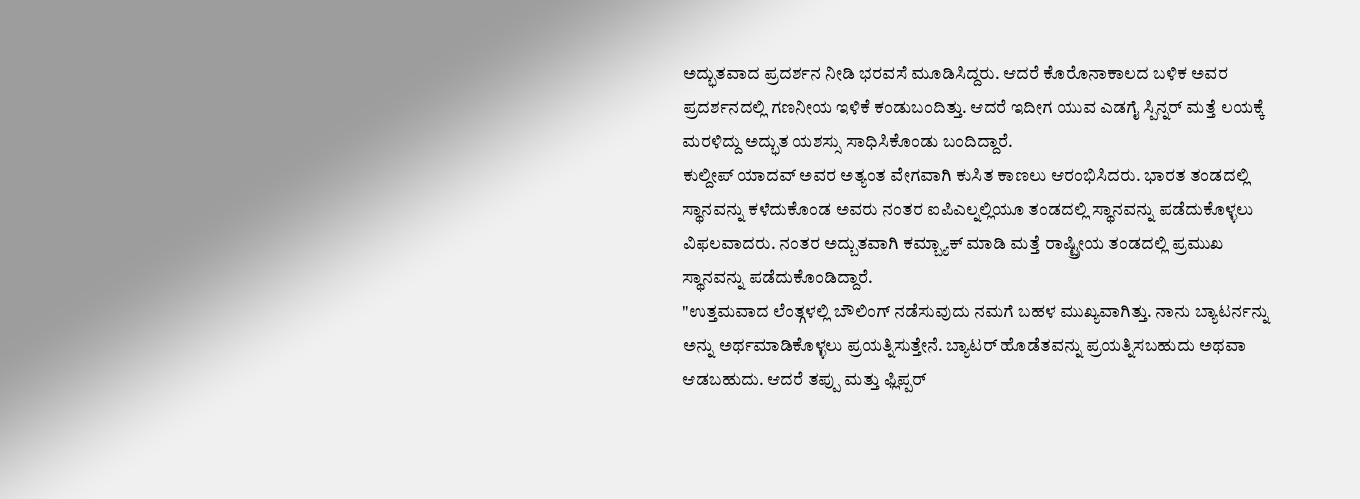ಅದ್ಭುತವಾದ ಪ್ರದರ್ಶನ ನೀಡಿ ಭರವಸೆ ಮೂಡಿಸಿದ್ದರು. ಆದರೆ ಕೊರೊನಾಕಾಲದ ಬಳಿಕ ಅವರ ಪ್ರದರ್ಶನದಲ್ಲಿ ಗಣನೀಯ ಇಳಿಕೆ ಕಂಡುಬಂದಿತ್ತು. ಆದರೆ ಇದೀಗ ಯುವ ಎಡಗೈ ಸ್ಪಿನ್ನರ್ ಮತ್ತೆ ಲಯಕ್ಕೆ ಮರಳಿದ್ದು ಅದ್ಭುತ ಯಶಸ್ಸು ಸಾಧಿಸಿಕೊಂಡು ಬಂದಿದ್ದಾರೆ.
ಕುಲ್ದೀಪ್ ಯಾದವ್ ಅವರ ಅತ್ಯಂತ ವೇಗವಾಗಿ ಕುಸಿತ ಕಾಣಲು ಆರಂಭಿಸಿದರು. ಭಾರತ ತಂಡದಲ್ಲಿ ಸ್ಥಾನವನ್ನು ಕಳೆದುಕೊಂಡ ಅವರು ನಂತರ ಐಪಿಎಲ್ನಲ್ಲಿಯೂ ತಂಡದಲ್ಲಿ ಸ್ಥಾನವನ್ನು ಪಡೆದುಕೊಳ್ಳಲು ವಿಫಲವಾದರು. ನಂತರ ಅದ್ಬುತವಾಗಿ ಕಮ್ಬ್ಯಾಕ್ ಮಾಡಿ ಮತ್ತೆ ರಾಷ್ಟ್ರೀಯ ತಂಡದಲ್ಲಿ ಪ್ರಮುಖ ಸ್ಥಾನವನ್ನು ಪಡೆದುಕೊಂಡಿದ್ದಾರೆ.
"ಉತ್ತಮವಾದ ಲೆಂತ್ಗಳಲ್ಲಿ ಬೌಲಿಂಗ್ ನಡೆಸುವುದು ನಮಗೆ ಬಹಳ ಮುಖ್ಯವಾಗಿತ್ತು. ನಾನು ಬ್ಯಾಟರ್ನನ್ನು ಅನ್ನು ಅರ್ಥಮಾಡಿಕೊಳ್ಳಲು ಪ್ರಯತ್ನಿಸುತ್ತೇನೆ. ಬ್ಯಾಟರ್ ಹೊಡೆತವನ್ನು ಪ್ರಯತ್ನಿಸಬಹುದು ಅಥವಾ ಆಡಬಹುದು. ಆದರೆ ತಪ್ಪು ಮತ್ತು ಫ್ಲಿಪ್ಪರ್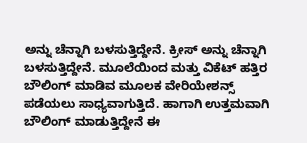ಅನ್ನು ಚೆನ್ನಾಗಿ ಬಳಸುತ್ತಿದ್ದೇನೆ. ಕ್ರೀಸ್ ಅನ್ನು ಚೆನ್ನಾಗಿ ಬಳಸುತ್ತಿದ್ದೇನೆ. ಮೂಲೆಯಿಂದ ಮತ್ತು ವಿಕೆಟ್ ಹತ್ತಿರ ಬೌಲಿಂಗ್ ಮಾಡಿವ ಮೂಲಕ ವೇರಿಯೇಶನ್ಸ್ ಪಡೆಯಲು ಸಾಧ್ಯವಾಗುತ್ತಿದೆ. ಹಾಗಾಗಿ ಉತ್ತಮವಾಗಿ ಬೌಲಿಂಗ್ ಮಾಡುತ್ತಿದ್ದೇನೆ ಈ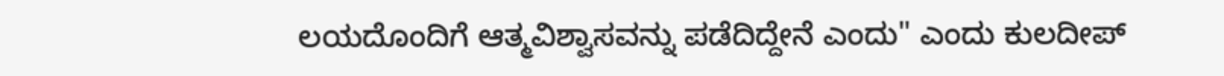ಲಯದೊಂದಿಗೆ ಆತ್ಮವಿಶ್ವಾಸವನ್ನು ಪಡೆದಿದ್ದೇನೆ ಎಂದು" ಎಂದು ಕುಲದೀಪ್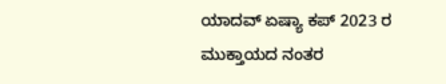ಯಾದವ್ ಏಷ್ಯಾ ಕಪ್ 2023 ರ ಮುಕ್ತಾಯದ ನಂತರ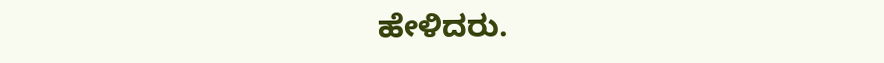ಹೇಳಿದರು.